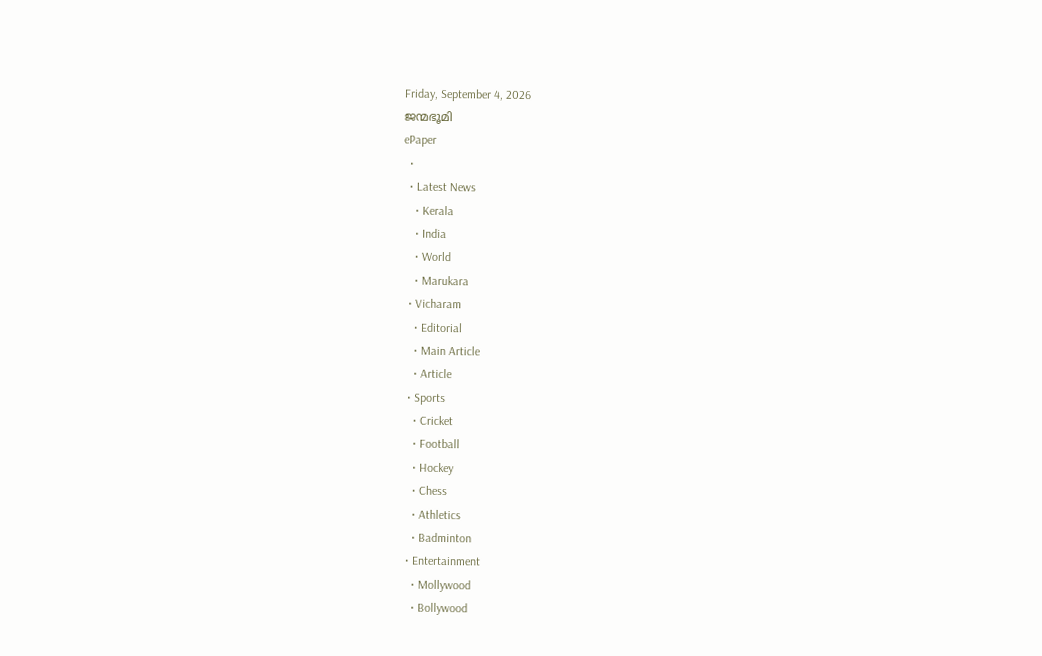Friday, September 4, 2026
ജന്മഭൂമി
ePaper
  •
  • Latest News
    • Kerala
    • India
    • World
    • Marukara
  • Vicharam
    • Editorial
    • Main Article
    • Article
  • Sports
    • Cricket
    • Football
    • Hockey
    • Chess
    • Athletics
    • Badminton
  • Entertainment
    • Mollywood
    • Bollywood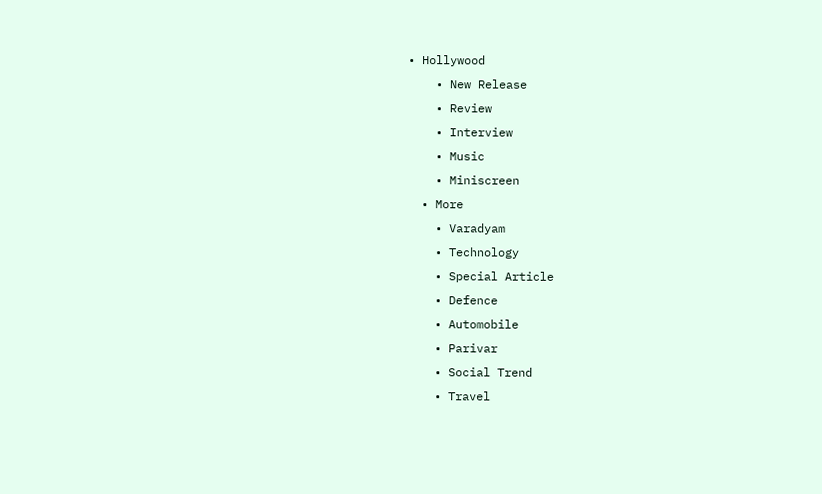• Hollywood
    • New Release
    • Review
    • Interview
    • Music
    • Miniscreen
  • More
    • Varadyam
    • Technology
    • Special Article
    • Defence
    • Automobile
    • Parivar
    • Social Trend
    • Travel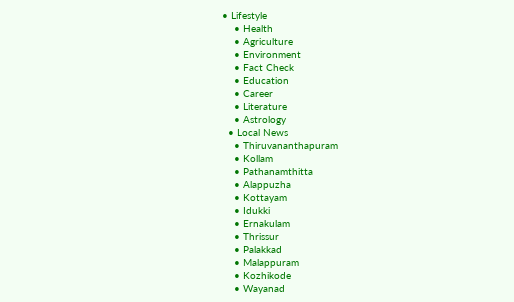• Lifestyle
    • Health
    • Agriculture
    • Environment
    • Fact Check
    • Education
    • Career
    • Literature
    • Astrology
  • Local News
    • Thiruvananthapuram
    • Kollam
    • Pathanamthitta
    • Alappuzha
    • Kottayam
    • Idukki
    • Ernakulam
    • Thrissur
    • Palakkad
    • Malappuram
    • Kozhikode
    • Wayanad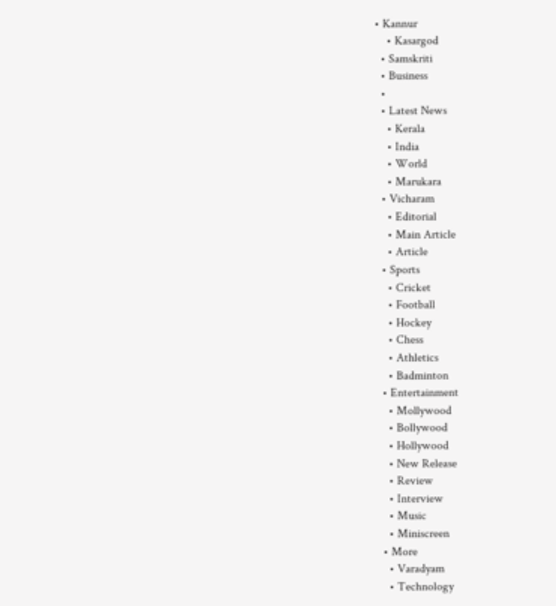• Kannur
    • Kasargod
  • Samskriti
  • Business
  •
  • Latest News
    • Kerala
    • India
    • World
    • Marukara
  • Vicharam
    • Editorial
    • Main Article
    • Article
  • Sports
    • Cricket
    • Football
    • Hockey
    • Chess
    • Athletics
    • Badminton
  • Entertainment
    • Mollywood
    • Bollywood
    • Hollywood
    • New Release
    • Review
    • Interview
    • Music
    • Miniscreen
  • More
    • Varadyam
    • Technology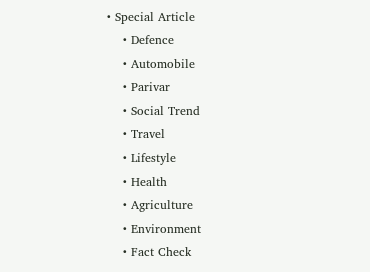• Special Article
    • Defence
    • Automobile
    • Parivar
    • Social Trend
    • Travel
    • Lifestyle
    • Health
    • Agriculture
    • Environment
    • Fact Check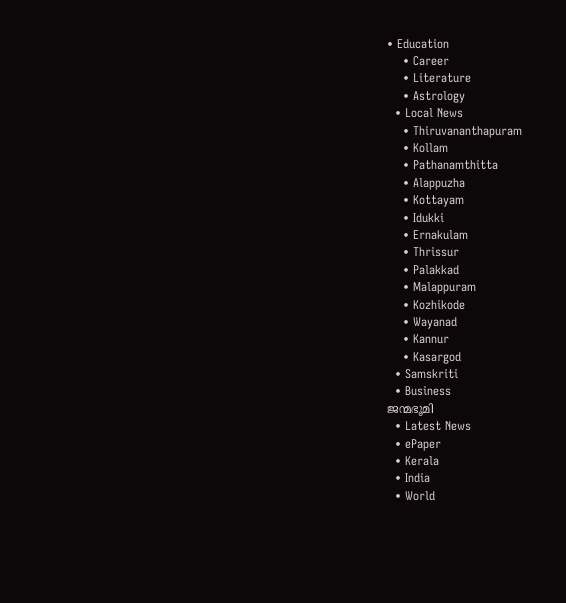• Education
    • Career
    • Literature
    • Astrology
  • Local News
    • Thiruvananthapuram
    • Kollam
    • Pathanamthitta
    • Alappuzha
    • Kottayam
    • Idukki
    • Ernakulam
    • Thrissur
    • Palakkad
    • Malappuram
    • Kozhikode
    • Wayanad
    • Kannur
    • Kasargod
  • Samskriti
  • Business
ജന്മഭൂമി
  • Latest News
  • ePaper
  • Kerala
  • India
  • World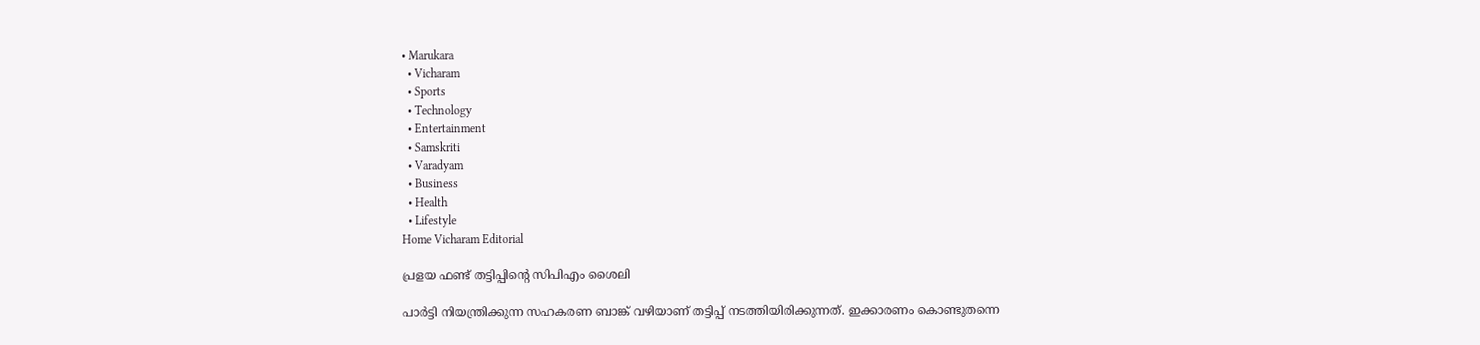• Marukara
  • Vicharam
  • Sports
  • Technology
  • Entertainment
  • Samskriti
  • Varadyam
  • Business
  • Health
  • Lifestyle
Home Vicharam Editorial

പ്രളയ ഫണ്ട് തട്ടിപ്പിന്റെ സിപിഎം ശൈലി

പാര്‍ട്ടി നിയന്ത്രിക്കുന്ന സഹകരണ ബാങ്ക് വഴിയാണ് തട്ടിപ്പ് നടത്തിയിരിക്കുന്നത്. ഇക്കാരണം കൊണ്ടുതന്നെ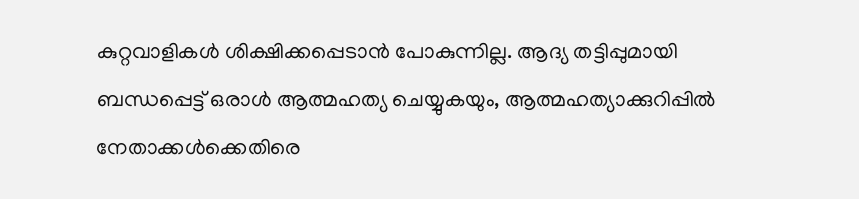കുറ്റവാളികള്‍ ശിക്ഷിക്കപ്പെടാന്‍ പോകുന്നില്ല. ആദ്യ തട്ടിപ്പുമായി ബന്ധപ്പെട്ട് ഒരാള്‍ ആത്മഹത്യ ചെയ്യുകയും, ആത്മഹത്യാക്കുറിപ്പില്‍ നേതാക്കള്‍ക്കെതിരെ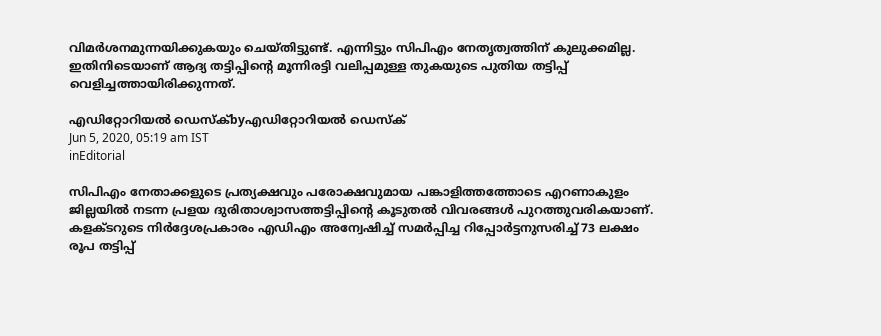വിമര്‍ശനമുന്നയിക്കുകയും ചെയ്തിട്ടുണ്ട്. എന്നിട്ടും സിപിഎം നേതൃത്വത്തിന് കുലുക്കമില്ല. ഇതിനിടെയാണ് ആദ്യ തട്ടിപ്പിന്റെ മൂന്നിരട്ടി വലിപ്പമുള്ള തുകയുടെ പുതിയ തട്ടിപ്പ് വെളിച്ചത്തായിരിക്കുന്നത്.

എഡിറ്റോറിയൽ ഡെസ്ക്byഎഡിറ്റോറിയൽ ഡെസ്ക്
Jun 5, 2020, 05:19 am IST
inEditorial

സിപിഎം നേതാക്കളുടെ പ്രത്യക്ഷവും പരോക്ഷവുമായ പങ്കാളിത്തത്തോടെ എറണാകുളം ജില്ലയില്‍ നടന്ന പ്രളയ ദുരിതാശ്വാസത്തട്ടിപ്പിന്റെ കൂടുതല്‍ വിവരങ്ങള്‍ പുറത്തുവരികയാണ്. കളക്ടറുടെ നിര്‍ദ്ദേശപ്രകാരം എഡിഎം അന്വേഷിച്ച് സമര്‍പ്പിച്ച റിപ്പോര്‍ട്ടനുസരിച്ച് 73 ലക്ഷം രൂപ തട്ടിപ്പ്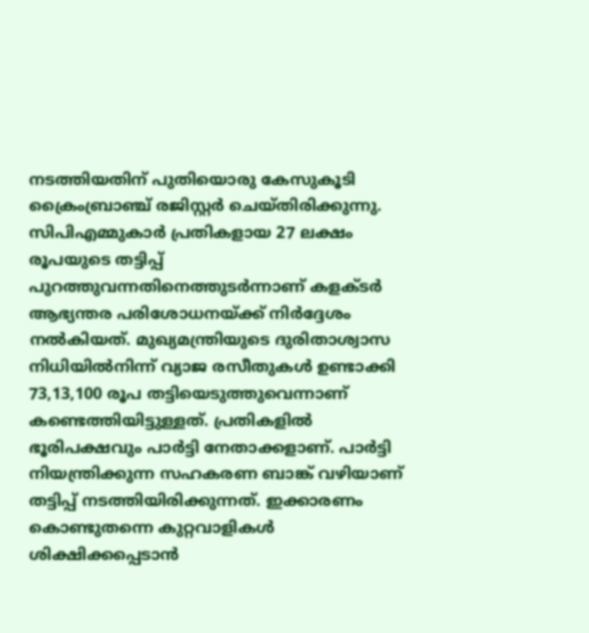നടത്തിയതിന് പുതിയൊരു കേസുകൂടി ക്രൈംബ്രാഞ്ച് രജിസ്റ്റര്‍ ചെയ്തിരിക്കുന്നു. സിപിഎമ്മുകാര്‍ പ്രതികളായ 27 ലക്ഷം രൂപയുടെ തട്ടിപ്പ് പുറത്തുവന്നതിനെത്തുടര്‍ന്നാണ് കളക്ടര്‍ ആഭ്യന്തര പരിശോധനയ്‌ക്ക് നിര്‍ദ്ദേശം നല്‍കിയത്. മുഖ്യമന്ത്രിയുടെ ദുരിതാശ്വാസ നിധിയില്‍നിന്ന് വ്യാജ രസീതുകള്‍ ഉണ്ടാക്കി 73,13,100 രൂപ തട്ടിയെടുത്തുവെന്നാണ് കണ്ടെത്തിയിട്ടുള്ളത്. പ്രതികളില്‍ ഭൂരിപക്ഷവും പാര്‍ട്ടി നേതാക്കളാണ്. പാര്‍ട്ടി നിയന്ത്രിക്കുന്ന സഹകരണ ബാങ്ക് വഴിയാണ് തട്ടിപ്പ് നടത്തിയിരിക്കുന്നത്. ഇക്കാരണം കൊണ്ടുതന്നെ കുറ്റവാളികള്‍ ശിക്ഷിക്കപ്പെടാന്‍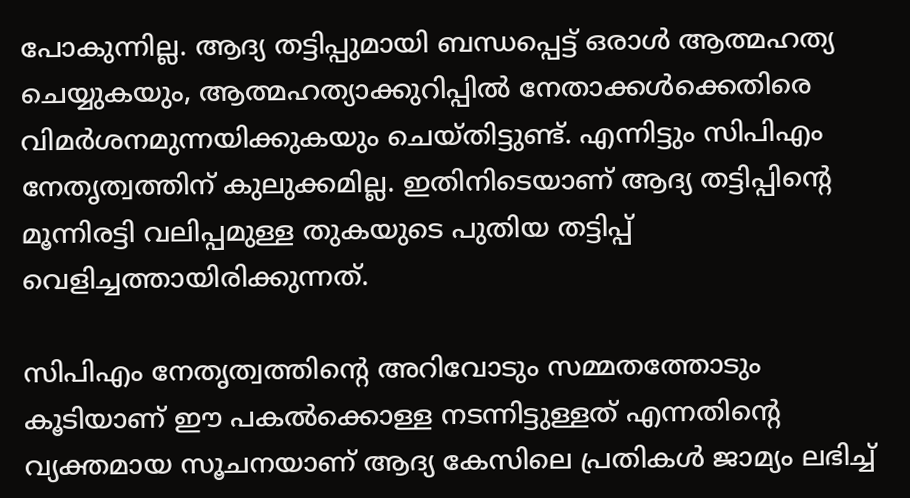പോകുന്നില്ല. ആദ്യ തട്ടിപ്പുമായി ബന്ധപ്പെട്ട് ഒരാള്‍ ആത്മഹത്യ ചെയ്യുകയും, ആത്മഹത്യാക്കുറിപ്പില്‍ നേതാക്കള്‍ക്കെതിരെ വിമര്‍ശനമുന്നയിക്കുകയും ചെയ്തിട്ടുണ്ട്. എന്നിട്ടും സിപിഎം നേതൃത്വത്തിന് കുലുക്കമില്ല. ഇതിനിടെയാണ് ആദ്യ തട്ടിപ്പിന്റെ മൂന്നിരട്ടി വലിപ്പമുള്ള തുകയുടെ പുതിയ തട്ടിപ്പ് വെളിച്ചത്തായിരിക്കുന്നത്.

സിപിഎം നേതൃത്വത്തിന്റെ അറിവോടും സമ്മതത്തോടും കൂടിയാണ് ഈ പകല്‍ക്കൊള്ള നടന്നിട്ടുള്ളത് എന്നതിന്റെ വ്യക്തമായ സൂചനയാണ് ആദ്യ കേസിലെ പ്രതികള്‍ ജാമ്യം ലഭിച്ച്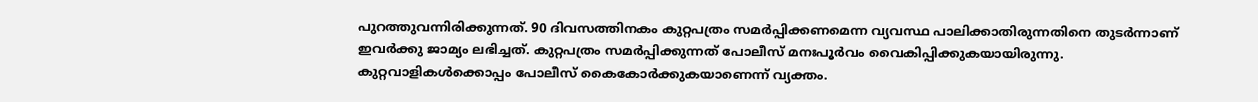പുറത്തുവന്നിരിക്കുന്നത്. 90 ദിവസത്തിനകം കുറ്റപത്രം സമര്‍പ്പിക്കണമെന്ന വ്യവസ്ഥ പാലിക്കാതിരുന്നതിനെ തുടര്‍ന്നാണ് ഇവര്‍ക്കു ജാമ്യം ലഭിച്ചത്. കുറ്റപത്രം സമര്‍പ്പിക്കുന്നത് പോലീസ് മനഃപൂര്‍വം വൈകിപ്പിക്കുകയായിരുന്നു. കുറ്റവാളികള്‍ക്കൊപ്പം പോലീസ് കൈകോര്‍ക്കുകയാണെന്ന് വ്യക്തം.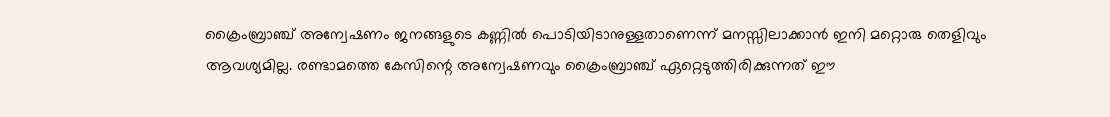ക്രൈംബ്രാഞ്ച് അന്വേഷണം ജനങ്ങളുടെ കണ്ണില്‍ പൊടിയിടാനുള്ളതാണെന്ന് മനസ്സിലാക്കാന്‍ ഇനി മറ്റൊരു തെളിവും ആവശ്യമില്ല. രണ്ടാമത്തെ കേസിന്റെ അന്വേഷണവും ക്രൈംബ്രാഞ്ച് ഏറ്റെടുത്തിരിക്കുന്നത് ഈ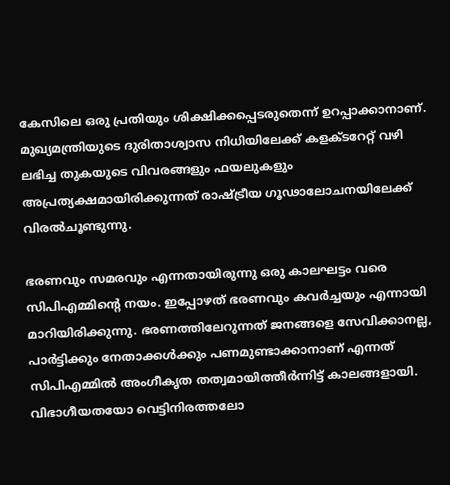കേസിലെ ഒരു പ്രതിയും ശിക്ഷിക്കപ്പെടരുതെന്ന് ഉറപ്പാക്കാനാണ്. മുഖ്യമന്ത്രിയുടെ ദുരിതാശ്വാസ നിധിയിലേക്ക് കളക്ടറേറ്റ് വഴി ലഭിച്ച തുകയുടെ വിവരങ്ങളും ഫയലുകളും അപ്രത്യക്ഷമായിരിക്കുന്നത് രാഷ്‌ട്രീയ ഗൂഢാലോചനയിലേക്ക് വിരല്‍ചൂണ്ടുന്നു.

ഭരണവും സമരവും എന്നതായിരുന്നു ഒരു കാലഘട്ടം വരെ സിപിഎമ്മിന്റെ നയം. ഇപ്പോഴത് ഭരണവും കവര്‍ച്ചയും എന്നായി മാറിയിരിക്കുന്നു. ഭരണത്തിലേറുന്നത് ജനങ്ങളെ സേവിക്കാനല്ല, പാര്‍ട്ടിക്കും നേതാക്കള്‍ക്കും പണമുണ്ടാക്കാനാണ് എന്നത് സിപിഎമ്മില്‍ അംഗീകൃത തത്വമായിത്തീര്‍ന്നിട്ട് കാലങ്ങളായി. വിഭാഗീയതയോ വെട്ടിനിരത്തലോ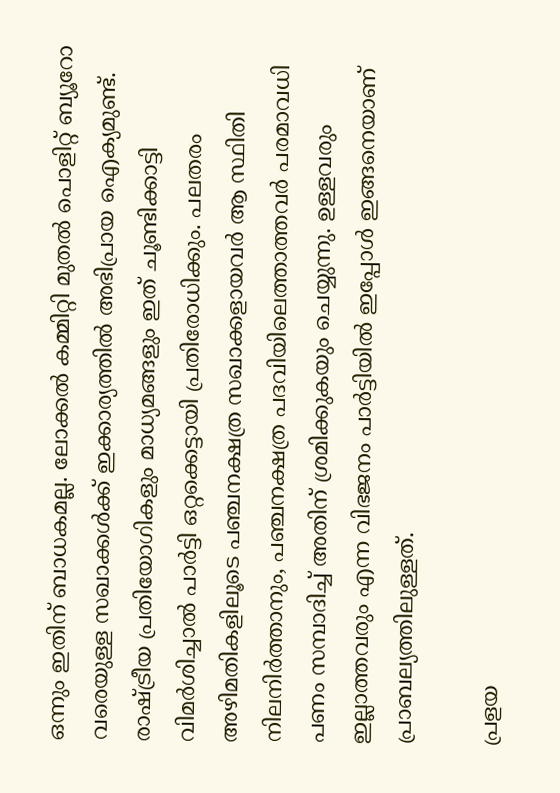ഒന്നും ഇതിന് ബാധകമല്ല. ലോക്കല്‍ കമ്മിറ്റി മുതല്‍ പൊളിറ്റ് ബ്യൂറോ വരെയുള്ള സഖാക്കള്‍ക്ക് ഇക്കാര്യത്തില്‍ അഭിപ്രായ ഐക്യമുണ്ട്. രാഷ്‌ട്രീയ പ്രതിയോഗികളും മാധ്യമങ്ങളും ഇത് ചൂണ്ടിക്കാട്ടി വിമര്‍ശിച്ചാല്‍ പാര്‍ട്ടി ഒറ്റക്കെട്ടായി പ്രതിരോധിക്കും. പലതരം അഴിമതികളിലൂടെ പഞ്ചനക്ഷത്ര സഖാക്കളായവര്‍ ആ സ്ഥിതി നിലനിര്‍ത്താനും, പഞ്ചനക്ഷത്ര പദവിയിലെത്താത്തവര്‍ പരമാവധി പണം സമ്പാദിച്ച് അതിന് ശ്രമിക്കുകയും ചെയ്യുന്നു. ഉള്ളവരും ഇല്ലാത്തവരും എന്ന വിഭജനം പാര്‍ട്ടിയില്‍ ഇപ്പോള്‍ ഇങ്ങനെയാണ് പ്രാബല്യത്തിലുള്ളത്.

പ്രളയ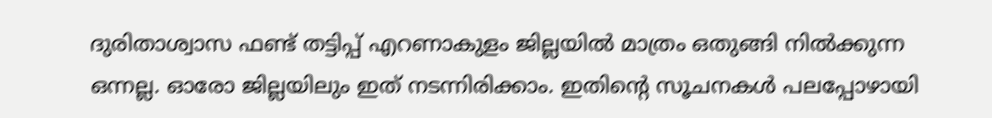ദുരിതാശ്വാസ ഫണ്ട് തട്ടിപ്പ് എറണാകുളം ജില്ലയില്‍ മാത്രം ഒതുങ്ങി നില്‍ക്കുന്ന ഒന്നല്ല. ഓരോ ജില്ലയിലും ഇത് നടന്നിരിക്കാം. ഇതിന്റെ സൂചനകള്‍ പലപ്പോഴായി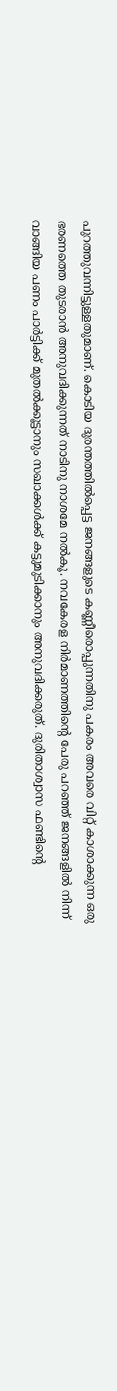പുറത്തുവന്നിട്ടുള്ളതുമാണ്. കൊടിയ ദുരന്തത്തില്‍പ്പെട്ട ജനങ്ങളുടെ കണ്ണീരൊപ്പുന്നതിനു പകരം അവരെ വിറ്റ് കാശാക്കുന്ന ഒരു ഭരണത്തെ തുടരാന്‍ അനുവദിക്കുന്നത് നാടിനു നാശമേ നല്‍കൂ. നവകേരള നിര്‍മാണത്തിന്റെ പേരു പറഞ്ഞ് ജനങ്ങളില്‍ നിന്ന് വാങ്ങിയ പണം പാര്‍ട്ടിക്ക് മുതല്‍ക്കൂട്ടാനും സഖാക്കള്‍ക്ക് കട്ടുമുടിക്കാനും അനുവദിക്കരുത്. ദുരിതാശ്വാസ ഫണ്ടിന്റെ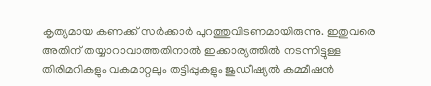കൃത്യമായ കണക്ക് സര്‍ക്കാര്‍ പുറത്തുവിടണമായിരുന്നു. ഇതുവരെ അതിന് തയ്യാറാവാത്തതിനാല്‍ ഇക്കാര്യത്തില്‍ നടന്നിട്ടുള്ള തിരിമറികളും വകമാറ്റലും തട്ടിപ്പുകളും ജുഡീഷ്യല്‍ കമ്മീഷന്‍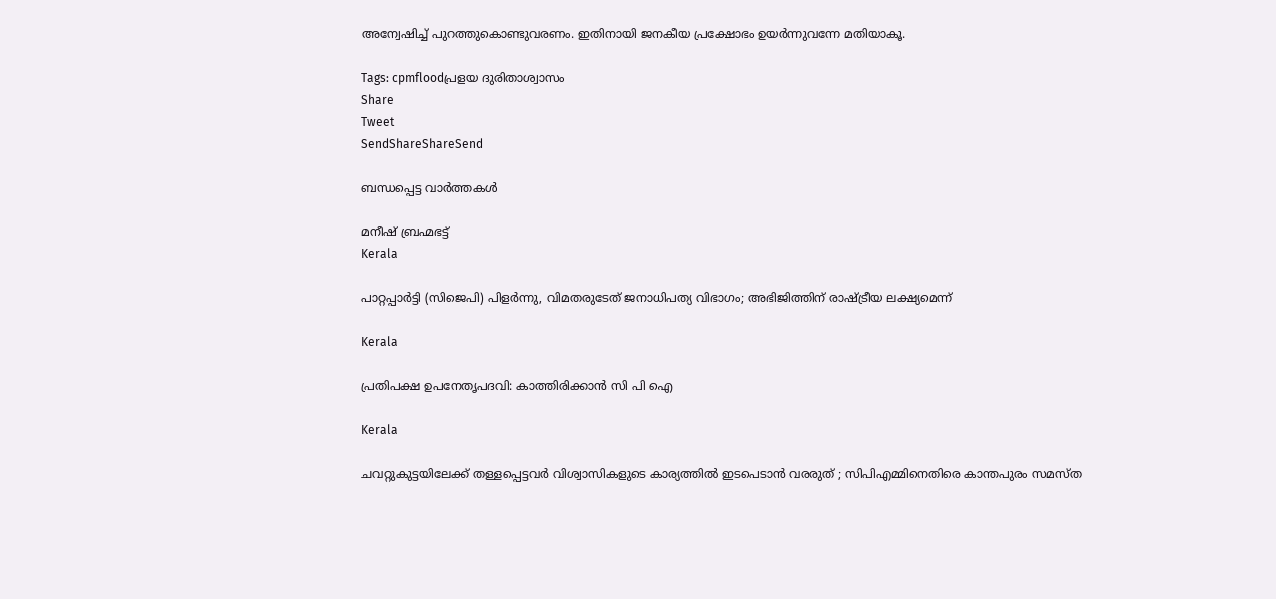അന്വേഷിച്ച് പുറത്തുകൊണ്ടുവരണം. ഇതിനായി ജനകീയ പ്രക്ഷോഭം ഉയര്‍ന്നുവന്നേ മതിയാകൂ.

Tags: cpmfloodപ്രളയ ദുരിതാശ്വാസം
Share
Tweet
SendShareShareSend

ബന്ധപ്പെട്ട വാര്‍ത്തകള്‍

മനീഷ് ബ്രഹ്മഭട്ട്‌
Kerala

പാറ്റപ്പാർട്ടി (സിജെപി) പിളർന്നു, വിമതരുടേത് ജനാധിപത്യ വിഭാഗം; അഭിജിത്തിന് രാഷ്‌ട്രീയ ലക്ഷ്യമെന്ന്

Kerala

പ്രതിപക്ഷ ഉപനേതൃപദവി: കാത്തിരിക്കാന്‍ സി പി ഐ

Kerala

ചവറ്റുകുട്ടയിലേക്ക് തള്ളപ്പെട്ടവർ വിശ്വാസികളുടെ കാര്യത്തിൽ ഇടപെടാൻ വരരുത് ; സിപിഎമ്മിനെതിരെ കാന്തപുരം സമസ്ത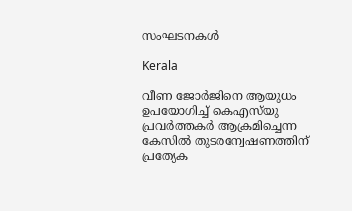സംഘടനകൾ

Kerala

വീണ ജോര്‍ജിനെ ആയുധം ഉപയോഗിച്ച് കെഎസ്‌യു പ്രവര്‍ത്തകര്‍ ആക്രമിച്ചെന്ന കേസില്‍ തുടരന്വേഷണത്തിന് പ്രത്യേക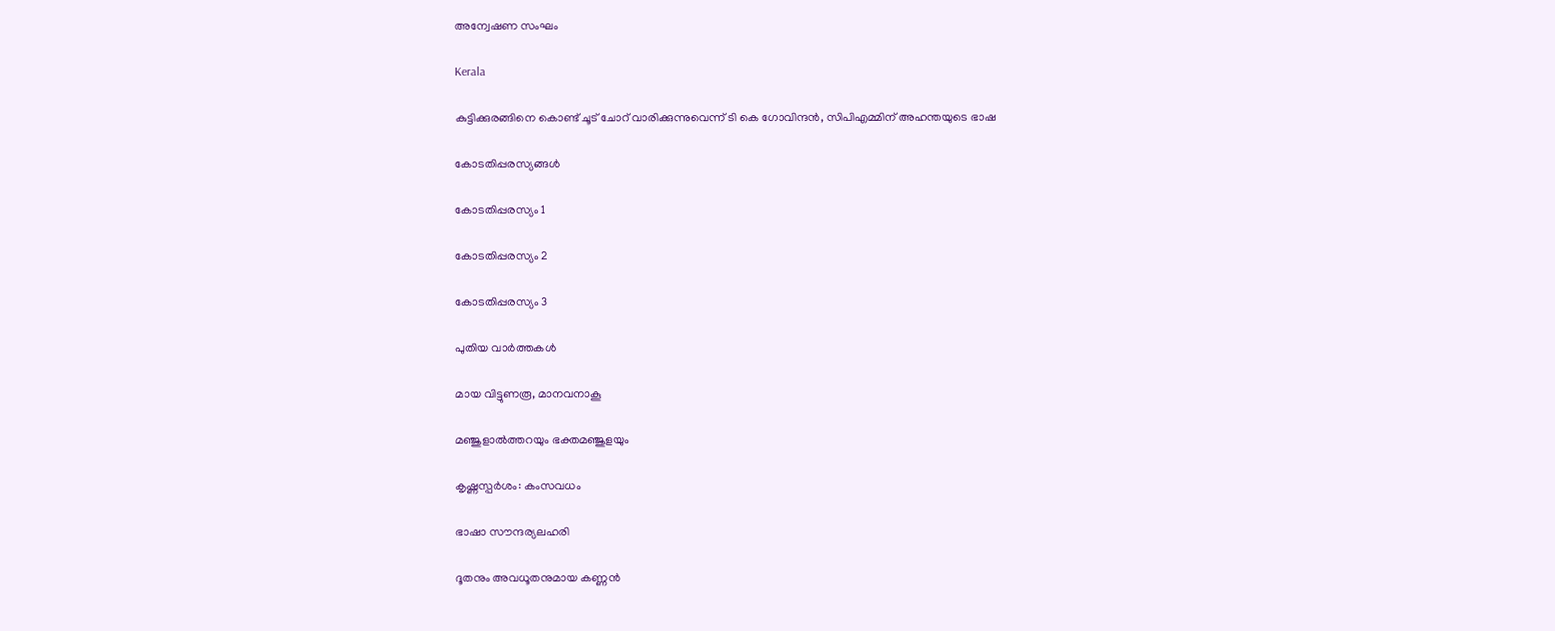അന്വേഷണ സംഘം

Kerala

കുട്ടിക്കുരങ്ങിനെ കൊണ്ട് ചൂട് ചോറ് വാരിക്കുന്നുവെന്ന് ടി കെ ഗോവിന്ദന്‍, സിപിഎമ്മിന് അഹന്തയുടെ ഭാഷ

കോടതിപ്പരസ്യങ്ങള്‍

കോടതിപ്പരസ്യം 1

കോടതിപ്പരസ്യം 2

കോടതിപ്പരസ്യം 3

പുതിയ വാര്‍ത്തകള്‍

മായ വിട്ടുണരൂ, മാനവനാകൂ

മഞ്ജുളാല്‍ത്തറയും ഭക്തമഞ്ജുളയും

കൃഷ്ണസ്പര്‍ശം: കംസവധം

ഭാഷാ സൗന്ദര്യലഹരി

ദൂതനും അവധൂതനുമായ കണ്ണന്‍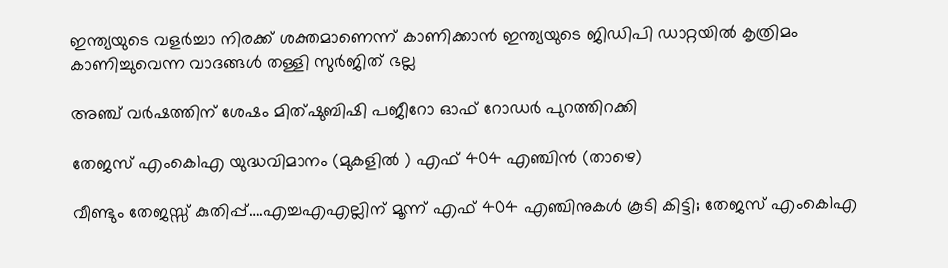ഇന്ത്യയുടെ വളർച്ചാ നിരക്ക് ശക്തമാണെന്ന് കാണിക്കാൻ ഇന്ത്യയുടെ ജിഡിപി ഡാറ്റയിൽ കൃത്രിമം കാണിച്ചുവെന്ന വാദങ്ങൾ തള്ളി സുർജിത് ഭല്ല

അഞ്ച് വര്‍ഷത്തിന് ശേഷം മിത്ഷുബിഷി പജീറോ ഓഫ് റോഡര്‍ പുറത്തിറക്കി

തേജസ് എംകെ1എ യുദ്ധവിമാനം (മുകളില്‍ ) എഫ് 404 എഞ്ചിന്‍ (താഴെ)

വീണ്ടും തേജസ്സ് കുതിപ്പ്….എച്ചഎഎല്ലിന് മൂന്ന് എഫ് 404 എഞ്ചിനുകൾ കൂടി കിട്ടി; തേജസ് എംകെ1എ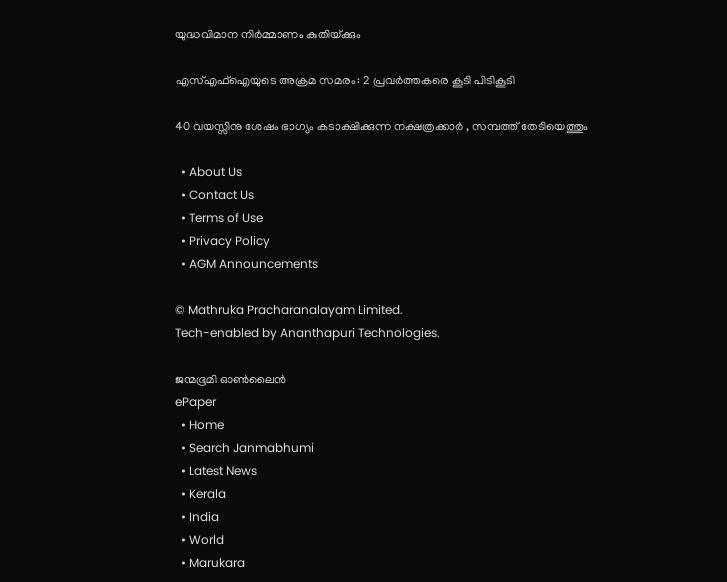യുദ്ധവിമാന നിര്‍മ്മാണം കുതിയ്‌ക്കും

എസ്എഫ്ഐയുടെ അക്രമ സമരം: 2 പ്രവര്‍ത്തകരെ കൂടി പിടികൂടി

40 വയസ്സിനു ശേഷം ഭാഗ്യം കടാക്ഷിക്കുന്ന നക്ഷത്രക്കാർ , സമ്പത്ത് തേടിയെത്തും

  • About Us
  • Contact Us
  • Terms of Use
  • Privacy Policy
  • AGM Announcements

© Mathruka Pracharanalayam Limited.
Tech-enabled by Ananthapuri Technologies.

ജന്മഭൂമി ഓണ്‍ലൈന്‍
ePaper
  • Home
  • Search Janmabhumi
  • Latest News
  • Kerala
  • India
  • World
  • Marukara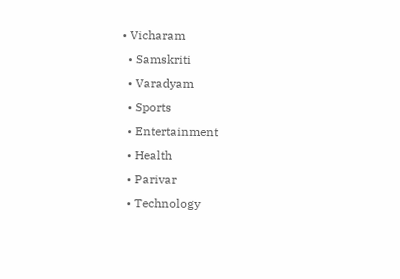• Vicharam
  • Samskriti
  • Varadyam
  • Sports
  • Entertainment
  • Health
  • Parivar
  • Technology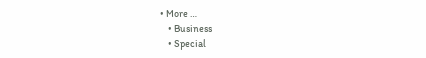• More …
    • Business
    • Special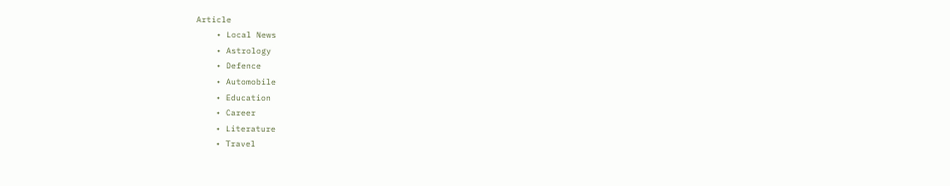Article
    • Local News
    • Astrology
    • Defence
    • Automobile
    • Education
    • Career
    • Literature
    • Travel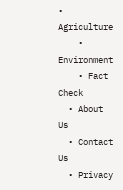• Agriculture
    • Environment
    • Fact Check
  • About Us
  • Contact Us
  • Privacy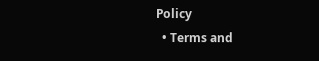Policy
  • Terms and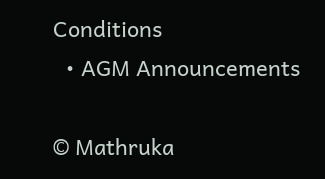Conditions
  • AGM Announcements

© Mathruka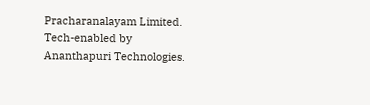Pracharanalayam Limited.
Tech-enabled by Ananthapuri Technologies.